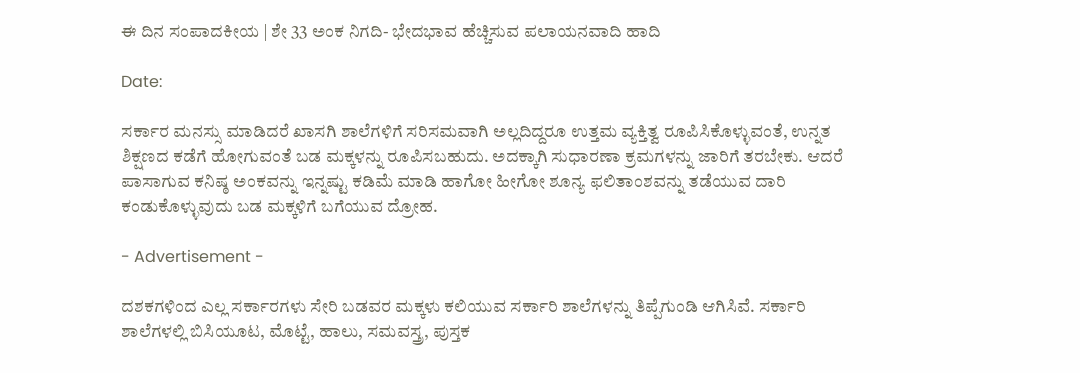ಈ ದಿನ ಸಂಪಾದಕೀಯ | ಶೇ 33 ಅಂಕ ನಿಗದಿ- ಭೇದಭಾವ ಹೆಚ್ಚಿಸುವ ಪಲಾಯನವಾದಿ ಹಾದಿ

Date:

ಸರ್ಕಾರ ಮನಸ್ಸು ಮಾಡಿದರೆ ಖಾಸಗಿ ಶಾಲೆಗಳಿಗೆ ಸರಿಸಮವಾಗಿ ಅಲ್ಲದಿದ್ದರೂ ಉತ್ತಮ ವ್ಯಕ್ತಿತ್ವ ರೂಪಿಸಿಕೊಳ್ಳುವಂತೆ, ಉನ್ನತ ಶಿಕ್ಷಣದ ಕಡೆಗೆ ಹೋಗುವಂತೆ ಬಡ ಮಕ್ಕಳನ್ನು ರೂಪಿಸಬಹುದು. ಅದಕ್ಕಾಗಿ ಸುಧಾರಣಾ ಕ್ರಮಗಳನ್ನು ಜಾರಿಗೆ ತರಬೇಕು. ಆದರೆ ಪಾಸಾಗುವ ಕನಿಷ್ಠ ಅಂಕವನ್ನು ಇನ್ನಷ್ಟು ಕಡಿಮೆ ಮಾಡಿ ಹಾಗೋ ಹೀಗೋ ಶೂನ್ಯ ಫಲಿತಾಂಶವನ್ನು ತಡೆಯುವ ದಾರಿ ಕಂಡುಕೊಳ್ಳುವುದು ಬಡ ಮಕ್ಕಳಿಗೆ ಬಗೆಯುವ ದ್ರೋಹ.

- Advertisement -

ದಶಕಗಳಿಂದ ಎಲ್ಲ ಸರ್ಕಾರಗಳು ಸೇರಿ ಬಡವರ ಮಕ್ಕಳು ಕಲಿಯುವ ಸರ್ಕಾರಿ ಶಾಲೆಗಳನ್ನು ತಿಪ್ಪೆಗುಂಡಿ ಆಗಿಸಿವೆ. ಸರ್ಕಾರಿ ಶಾಲೆಗಳಲ್ಲಿ ಬಿಸಿಯೂಟ, ಮೊಟ್ಟೆ, ಹಾಲು, ಸಮವಸ್ತ್ರ, ಪುಸ್ತಕ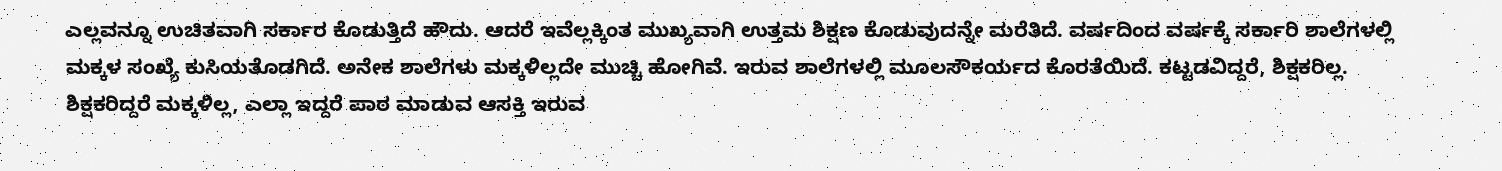ಎಲ್ಲವನ್ನೂ ಉಚಿತವಾಗಿ ಸರ್ಕಾರ ಕೊಡುತ್ತಿದೆ ಹೌದು. ಆದರೆ ಇವೆಲ್ಲಕ್ಕಿಂತ ಮುಖ್ಯವಾಗಿ ಉತ್ತಮ ಶಿಕ್ಷಣ ಕೊಡುವುದನ್ನೇ ಮರೆತಿದೆ. ವರ್ಷದಿಂದ ವರ್ಷಕ್ಕೆ ಸರ್ಕಾರಿ ಶಾಲೆಗಳಲ್ಲಿ ಮಕ್ಕಳ ಸಂಖ್ಯೆ ಕುಸಿಯತೊಡಗಿದೆ. ಅನೇಕ ಶಾಲೆಗಳು ಮಕ್ಕಳಿಲ್ಲದೇ ಮುಚ್ಚಿ ಹೋಗಿವೆ. ಇರುವ ಶಾಲೆಗಳಲ್ಲಿ ಮೂಲಸೌಕರ್ಯದ ಕೊರತೆಯಿದೆ. ಕಟ್ಟಡವಿದ್ದರೆ, ಶಿಕ್ಷಕರಿಲ್ಲ. ಶಿಕ್ಷಕರಿದ್ದರೆ ಮಕ್ಕಳಿಲ್ಲ, ಎಲ್ಲಾ ಇದ್ದರೆ ಪಾಠ ಮಾಡುವ ಆಸಕ್ತಿ ಇರುವ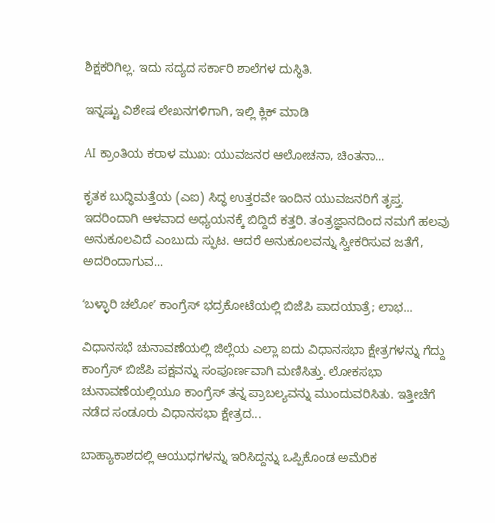ಶಿಕ್ಷಕರಿಗಿಲ್ಲ. ಇದು ಸದ್ಯದ ಸರ್ಕಾರಿ ಶಾಲೆಗಳ ದುಸ್ಥಿತಿ.

ಇನ್ನಷ್ಟು ವಿಶೇಷ ಲೇಖನಗಳಿಗಾಗಿ, ಇಲ್ಲಿ ಕ್ಲಿಕ್ ಮಾಡಿ

AI ಕ್ರಾಂತಿಯ ಕರಾಳ ಮುಖ: ಯುವಜನರ ಆಲೋಚನಾ, ಚಿಂತನಾ...

ಕೃತಕ ಬುದ್ಧಿಮತ್ತೆಯ (ಎಐ) ಸಿದ್ಧ ಉತ್ತರವೇ ಇಂದಿನ ಯುವಜನರಿಗೆ ತೃಪ್ತ. ಇದರಿಂದಾಗಿ ಆಳವಾದ ಅಧ್ಯಯನಕ್ಕೆ ಬಿದ್ದಿದೆ ಕತ್ತರಿ. ತಂತ್ರಜ್ಞಾನದಿಂದ ನಮಗೆ ಹಲವು ಅನುಕೂಲವಿದೆ ಎಂಬುದು ಸ್ಫುಟ. ಆದರೆ ಅನುಕೂಲವನ್ನು ಸ್ವೀಕರಿಸುವ ಜತೆಗೆ, ಅದರಿಂದಾಗುವ...

ʻಬಳ್ಳಾರಿ ಚಲೋʼ ಕಾಂಗ್ರೆಸ್‌ ಭದ್ರಕೋಟೆಯಲ್ಲಿ ಬಿಜೆಪಿ ಪಾದಯಾತ್ರೆ; ಲಾಭ...

ವಿಧಾನಸಭೆ ಚುನಾವಣೆಯಲ್ಲಿ ಜಿಲ್ಲೆಯ ಎಲ್ಲಾ ಐದು ವಿಧಾನಸಭಾ ಕ್ಷೇತ್ರಗಳನ್ನು ಗೆದ್ದು ಕಾಂಗ್ರೆಸ್‌ ಬಿಜೆಪಿ ಪಕ್ಷವನ್ನು ಸಂಪೂರ್ಣವಾಗಿ ಮಣಿಸಿತ್ತು. ಲೋಕಸಭಾ ಚುನಾವಣೆಯಲ್ಲಿಯೂ ಕಾಂಗ್ರೆಸ್‌ ತನ್ನ ಪ್ರಾಬಲ್ಯವನ್ನು ಮುಂದುವರಿಸಿತು. ಇತ್ತೀಚೆಗೆ ನಡೆದ ಸಂಡೂರು ವಿಧಾನಸಭಾ ಕ್ಷೇತ್ರದ...

ಬಾಹ್ಯಾಕಾಶದಲ್ಲಿ ಆಯುಧಗಳನ್ನು ಇರಿಸಿದ್ದನ್ನು ಒಪ್ಪಿಕೊಂಡ ಅಮೆರಿಕ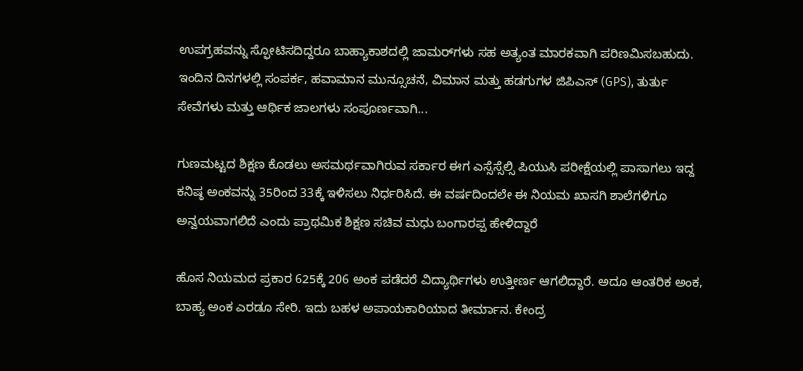ಉಪಗ್ರಹವನ್ನು ಸ್ಫೋಟಿಸದಿದ್ದರೂ ಬಾಹ್ಯಾಕಾಶದಲ್ಲಿ ಜಾಮರ್‌ಗಳು ಸಹ ಅತ್ಯಂತ ಮಾರಕವಾಗಿ ಪರಿಣಮಿಸಬಹುದು. ಇಂದಿನ ದಿನಗಳಲ್ಲಿ ಸಂಪರ್ಕ, ಹವಾಮಾನ ಮುನ್ಸೂಚನೆ, ವಿಮಾನ ಮತ್ತು ಹಡಗುಗಳ ಜಿಪಿಎಸ್ (GPS), ತುರ್ತು ಸೇವೆಗಳು ಮತ್ತು ಆರ್ಥಿಕ ಜಾಲಗಳು ಸಂಪೂರ್ಣವಾಗಿ...

ಗುಣಮಟ್ಟದ ಶಿಕ್ಷಣ ಕೊಡಲು ಅಸಮರ್ಥವಾಗಿರುವ ಸರ್ಕಾರ ಈಗ ಎಸ್ಸೆಸ್ಸೆಲ್ಸಿ ಪಿಯುಸಿ ಪರೀಕ್ಷೆಯಲ್ಲಿ ಪಾಸಾಗಲು ಇದ್ದ ಕನಿಷ್ಠ ಅಂಕವನ್ನು 35ರಿಂದ 33ಕ್ಕೆ ಇಳಿಸಲು ನಿರ್ಧರಿಸಿದೆ. ಈ ವರ್ಷದಿಂದಲೇ ಈ ನಿಯಮ ಖಾಸಗಿ ಶಾಲೆಗಳಿಗೂ ಅನ್ವಯವಾಗಲಿದೆ ಎಂದು ಪ್ರಾಥಮಿಕ ಶಿಕ್ಷಣ ಸಚಿವ ಮಧು ಬಂಗಾರಪ್ಪ ಹೇಳಿದ್ದಾರೆ

ಹೊಸ ನಿಯಮದ ಪ್ರಕಾರ 625ಕ್ಕೆ 206 ಅಂಕ ಪಡೆದರೆ ವಿದ್ಯಾರ್ಥಿಗಳು ಉತ್ತೀರ್ಣ ಆಗಲಿದ್ದಾರೆ. ಅದೂ ಆಂತರಿಕ ಅಂಕ, ಬಾಹ್ಯ ಅಂಕ ಎರಡೂ ಸೇರಿ. ಇದು ಬಹಳ ಅಪಾಯಕಾರಿಯಾದ ತೀರ್ಮಾನ. ಕೇಂದ್ರ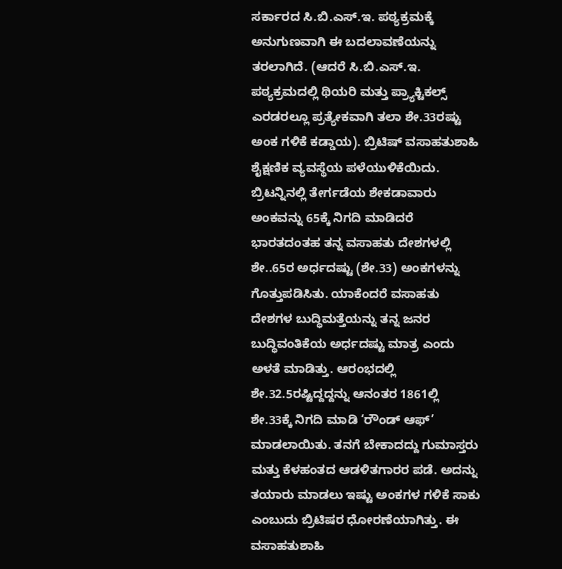ಸರ್ಕಾರದ ಸಿ.ಬಿ.ಎಸ್.ಇ. ಪಠ್ಯಕ್ರಮಕ್ಕೆ ಅನುಗುಣವಾಗಿ ಈ ಬದಲಾವಣೆಯನ್ನು ತರಲಾಗಿದೆ. (ಆದರೆ ಸಿ.ಬಿ.ಎಸ್.ಇ. ಪಠ್ಯಕ್ರಮದಲ್ಲಿ ಥಿಯರಿ ಮತ್ತು ಪ್ರ್ಯಾಕ್ಟಿಕಲ್ಸ್ ಎರಡರಲ್ಲೂ ಪ್ರತ್ಯೇಕವಾಗಿ ತಲಾ ಶೇ.33ರಷ್ಟು ಅಂಕ ಗಳಿಕೆ ಕಡ್ಡಾಯ). ಬ್ರಿಟಿಷ್ ವಸಾಹತುಶಾಹಿ ಶೈಕ್ಷಣಿಕ ವ್ಯವಸ್ಥೆಯ ಪಳೆಯುಳಿಕೆಯಿದು. ಬ್ರಿಟನ್ನಿನಲ್ಲಿ ತೇರ್ಗಡೆಯ ಶೇಕಡಾವಾರು ಅಂಕವನ್ನು 65ಕ್ಕೆ ನಿಗದಿ ಮಾಡಿದರೆ ಭಾರತದಂತಹ ತನ್ನ ವಸಾಹತು ದೇಶಗಳಲ್ಲಿ ಶೇ..65ರ ಅರ್ಧದಷ್ಟು (ಶೇ.33) ಅಂಕಗಳನ್ನು ಗೊತ್ತುಪಡಿಸಿತು. ಯಾಕೆಂದರೆ ವಸಾಹತು ದೇಶಗಳ ಬುದ್ಧಿಮತ್ತೆಯನ್ನು ತನ್ನ ಜನರ ಬುದ್ಧಿವಂತಿಕೆಯ ಅರ್ಧದಷ್ಟು ಮಾತ್ರ ಎಂದು ಅಳತೆ ಮಾಡಿತ್ತು. ಆರಂಭದಲ್ಲಿ ಶೇ.32.5ರಷ್ಟಿದ್ದದ್ದನ್ನು ಆನಂತರ 1861ಲ್ಲಿ ಶೇ.33ಕ್ಕೆ ನಿಗದಿ ಮಾಡಿ ‘ರೌಂಡ್ ಆಫ್’ ಮಾಡಲಾಯಿತು. ತನಗೆ ಬೇಕಾದದ್ದು ಗುಮಾಸ್ತರು ಮತ್ತು ಕೆಳಹಂತದ ಆಡಳಿತಗಾರರ ಪಡೆ. ಅದನ್ನು ತಯಾರು ಮಾಡಲು ಇಷ್ಟು ಅಂಕಗಳ ಗಳಿಕೆ ಸಾಕು ಎಂಬುದು ಬ್ರಿಟಿಷರ ಧೋರಣೆಯಾಗಿತ್ತು. ಈ ವಸಾಹತುಶಾಹಿ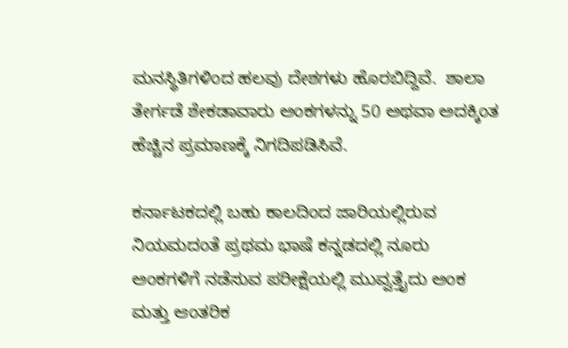ಮನಸ್ಥಿತಿಗಳಿಂದ ಹಲವು ದೇಶಗಳು ಹೊರಬಿದ್ದಿವೆ.  ಶಾಲಾ ತೇರ್ಗಡೆ ಶೇಕಡಾವಾರು ಅಂಕಗಳನ್ನು 50 ಅಥವಾ ಅದಕ್ಕಿಂತ ಹೆಚ್ಚಿನ ಪ್ರಮಾಣಕ್ಕೆ ನಿಗದಿಪಡಿಸಿವೆ.

ಕರ್ನಾಟಕದಲ್ಲಿ ಬಹು ಕಾಲದಿಂದ ಜಾರಿಯಲ್ಲಿರುವ ನಿಯಮದಂತೆ ಪ್ರಥಮ ಭಾಷೆ ಕನ್ನಡದಲ್ಲಿ ನೂರು ಅಂಕಗಳಿಗೆ ನಡೆಸುವ ಪರೀಕ್ಷೆಯಲ್ಲಿ ಮುವ್ವತ್ತೈದು ಅಂಕ ಮತ್ತು ಆಂತರಿಕ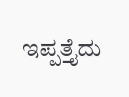ಇಪ್ಪತ್ತೈದು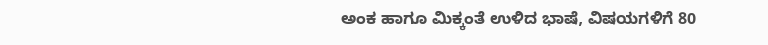ಅಂಕ ಹಾಗೂ ಮಿಕ್ಕಂತೆ ಉಳಿದ ಭಾಷೆ, ವಿಷಯಗಳಿಗೆ 80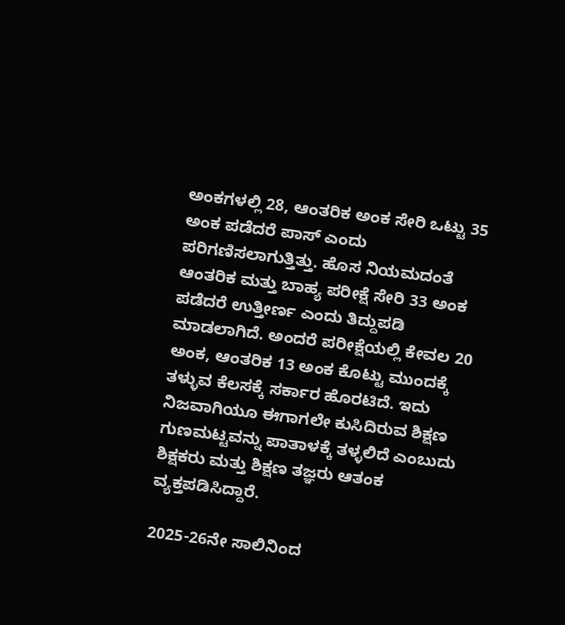ಅಂಕಗಳಲ್ಲಿ 28, ಆಂತರಿಕ ಅಂಕ ಸೇರಿ ಒಟ್ಟು 35 ಅಂಕ ಪಡೆದರೆ ಪಾಸ್ ಎಂದು ಪರಿಗಣಿಸಲಾಗುತ್ತಿತ್ತು. ಹೊಸ ನಿಯಮದಂತೆ ಆಂತರಿಕ ಮತ್ತು ಬಾಹ್ಯ ಪರೀಕ್ಷೆ ಸೇರಿ 33 ಅಂಕ ಪಡೆದರೆ ಉತ್ತೀರ್ಣ ಎಂದು ತಿದ್ದುಪಡಿ ಮಾಡಲಾಗಿದೆ. ಅಂದರೆ ಪರೀಕ್ಷೆಯಲ್ಲಿ ಕೇವಲ 20 ಅಂಕ, ಆಂತರಿಕ 13 ಅಂಕ ಕೊಟ್ಟು ಮುಂದಕ್ಕೆ ತಳ್ಳುವ ಕೆಲಸಕ್ಕೆ ಸರ್ಕಾರ ಹೊರಟಿದೆ. ಇದು ನಿಜವಾಗಿಯೂ ಈಗಾಗಲೇ ಕುಸಿದಿರುವ ಶಿಕ್ಷಣ ಗುಣಮಟ್ಟವನ್ನು ಪಾತಾಳಕ್ಕೆ ತಳ್ಳಲಿದೆ ಎಂಬುದು ಶಿಕ್ಷಕರು ಮತ್ತು ಶಿಕ್ಷಣ ತಜ್ಞರು ಆತಂಕ ವ್ಯಕ್ತಪಡಿಸಿದ್ದಾರೆ.

2025-26ನೇ ಸಾಲಿನಿಂದ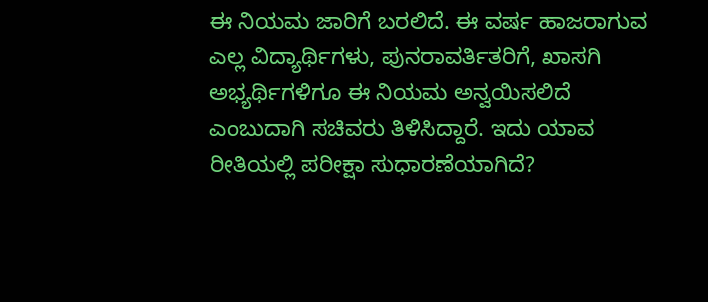ಈ ನಿಯಮ ಜಾರಿಗೆ ಬರಲಿದೆ. ಈ ವರ್ಷ ಹಾಜರಾಗುವ ಎಲ್ಲ ವಿದ್ಯಾರ್ಥಿಗಳು, ಪುನರಾವರ್ತಿತರಿಗೆ, ಖಾಸಗಿ ಅಭ್ಯರ್ಥಿಗಳಿಗೂ ಈ ನಿಯಮ ಅನ್ವಯಿಸಲಿದೆ ಎಂಬುದಾಗಿ ಸಚಿವರು ತಿಳಿಸಿದ್ದಾರೆ. ಇದು ಯಾವ ರೀತಿಯಲ್ಲಿ ಪರೀಕ್ಷಾ ಸುಧಾರಣೆಯಾಗಿದೆ?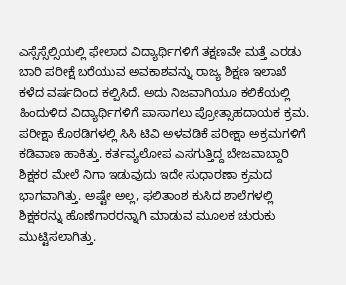ಎಸ್ಸೆಸ್ಸೆಲ್ಸಿಯಲ್ಲಿ ಫೇಲಾದ ವಿದ್ಯಾರ್ಥಿಗಳಿಗೆ ತಕ್ಷಣವೇ ಮತ್ತೆ ಎರಡು ಬಾರಿ ಪರೀಕ್ಷೆ ಬರೆಯುವ ಅವಕಾಶವನ್ನು ರಾಜ್ಯ ಶಿಕ್ಷಣ ಇಲಾಖೆ ಕಳೆದ ವರ್ಷದಿಂದ ಕಲ್ಪಿಸಿದೆ. ಅದು ನಿಜವಾಗಿಯೂ ಕಲಿಕೆಯಲ್ಲಿ ಹಿಂದುಳಿದ ವಿದ್ಯಾರ್ಥಿಗಳಿಗೆ ಪಾಸಾಗಲು ಪ್ರೋತ್ಸಾಹದಾಯಕ ಕ್ರಮ. ಪರೀಕ್ಷಾ ಕೊಠಡಿಗಳಲ್ಲಿ ಸಿಸಿ ಟಿವಿ ಅಳವಡಿಕೆ ಪರೀಕ್ಷಾ ಅಕ್ರಮಗಳಿಗೆ ಕಡಿವಾಣ ಹಾಕಿತ್ತು. ಕರ್ತವ್ಯಲೋಪ ಎಸಗುತ್ತಿದ್ದ ಬೇಜವಾಬ್ದಾರಿ ಶಿಕ್ಷಕರ ಮೇಲೆ ನಿಗಾ ಇಡುವುದು ಇದೇ ಸುಧಾರಣಾ ಕ್ರಮದ ಭಾಗವಾಗಿತ್ತು. ಅಷ್ಟೇ ಅಲ್ಲ, ಫಲಿತಾಂಶ ಕುಸಿದ ಶಾಲೆಗಳಲ್ಲಿ ಶಿಕ್ಷಕರನ್ನು ಹೊಣೆಗಾರರನ್ನಾಗಿ ಮಾಡುವ ಮೂಲಕ ಚುರುಕು ಮುಟ್ಟಿಸಲಾಗಿತ್ತು.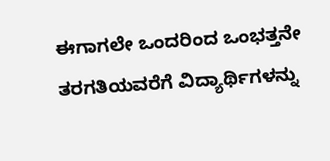ಈಗಾಗಲೇ ಒಂದರಿಂದ ಒಂಭತ್ತನೇ ತರಗತಿಯವರೆಗೆ ವಿದ್ಯಾರ್ಥಿಗಳನ್ನು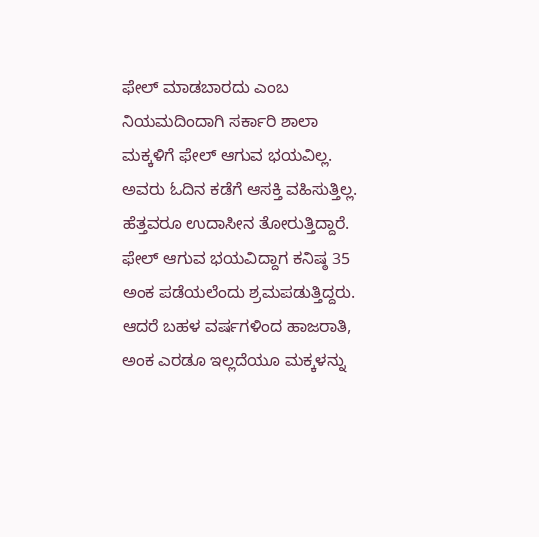ಫೇಲ್‌ ಮಾಡಬಾರದು ಎಂಬ ನಿಯಮದಿಂದಾಗಿ ಸರ್ಕಾರಿ ಶಾಲಾ ಮಕ್ಕಳಿಗೆ ಫೇಲ್‌ ಆಗುವ ಭಯವಿಲ್ಲ. ಅವರು ಓದಿನ ಕಡೆಗೆ ಆಸಕ್ತಿ ವಹಿಸುತ್ತಿಲ್ಲ. ಹೆತ್ತವರೂ ಉದಾಸೀನ ತೋರುತ್ತಿದ್ದಾರೆ. ಫೇಲ್‌ ಆಗುವ ಭಯವಿದ್ದಾಗ ಕನಿಷ್ಠ 35 ಅಂಕ ಪಡೆಯಲೆಂದು ಶ್ರಮಪಡುತ್ತಿದ್ದರು. ಆದರೆ ಬಹಳ ವರ್ಷಗಳಿಂದ ಹಾಜರಾತಿ, ಅಂಕ ಎರಡೂ ಇಲ್ಲದೆಯೂ ಮಕ್ಕಳನ್ನು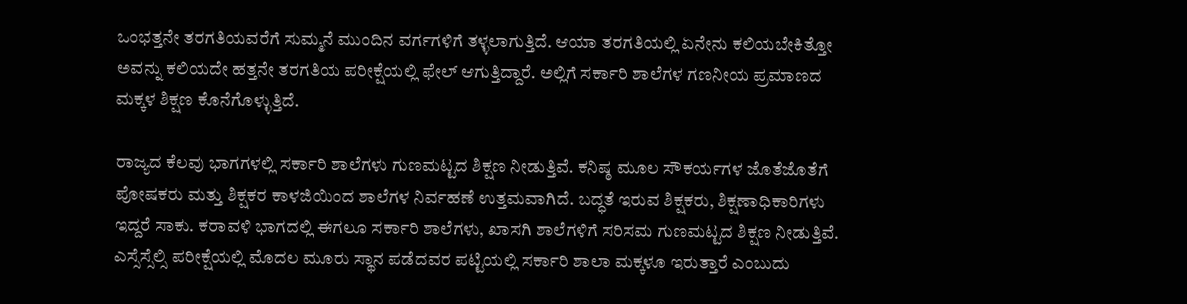ಒಂಭತ್ತನೇ ತರಗತಿಯವರೆಗೆ ಸುಮ್ಮನೆ ಮುಂದಿನ ವರ್ಗಗಳಿಗೆ ತಳ್ಳಲಾಗುತ್ತಿದೆ. ಆಯಾ ತರಗತಿಯಲ್ಲಿ ಏನೇನು ಕಲಿಯಬೇಕಿತ್ತೋ ಅವನ್ನು ಕಲಿಯದೇ ಹತ್ತನೇ ತರಗತಿಯ ಪರೀಕ್ಷೆಯಲ್ಲಿ ಫೇಲ್‌ ಆಗುತ್ತಿದ್ದಾರೆ. ಅಲ್ಲಿಗೆ ಸರ್ಕಾರಿ ಶಾಲೆಗಳ ಗಣನೀಯ ಪ್ರಮಾಣದ ಮಕ್ಕಳ ಶಿಕ್ಷಣ ಕೊನೆಗೊಳ್ಳುತ್ತಿದೆ.

ರಾಜ್ಯದ ಕೆಲವು ಭಾಗಗಳಲ್ಲಿ ಸರ್ಕಾರಿ ಶಾಲೆಗಳು ಗುಣಮಟ್ಟದ ಶಿಕ್ಷಣ ನೀಡುತ್ತಿವೆ. ಕನಿಷ್ಠ ಮೂಲ ಸೌಕರ್ಯಗಳ ಜೊತೆಜೊತೆಗೆ ಪೋಷಕರು ಮತ್ತು ಶಿಕ್ಷಕರ ಕಾಳಜಿಯಿಂದ ಶಾಲೆಗಳ ನಿರ್ವಹಣೆ ಉತ್ತಮವಾಗಿದೆ. ಬದ್ಧತೆ ಇರುವ ಶಿಕ್ಷಕರು, ಶಿಕ್ಷಣಾಧಿಕಾರಿಗಳು ಇದ್ದರೆ ಸಾಕು. ಕರಾವಳಿ ಭಾಗದಲ್ಲಿ ಈಗಲೂ ಸರ್ಕಾರಿ ಶಾಲೆಗಳು, ಖಾಸಗಿ ಶಾಲೆಗಳಿಗೆ ಸರಿಸಮ ಗುಣಮಟ್ಟದ ಶಿಕ್ಷಣ ನೀಡುತ್ತಿವೆ. ಎಸ್ಸೆಸ್ಸೆಲ್ಸಿ ಪರೀಕ್ಷೆಯಲ್ಲಿ ಮೊದಲ ಮೂರು ಸ್ಥಾನ ಪಡೆದವರ ಪಟ್ಟಿಯಲ್ಲಿ ಸರ್ಕಾರಿ ಶಾಲಾ ಮಕ್ಕಳೂ ಇರುತ್ತಾರೆ ಎಂಬುದು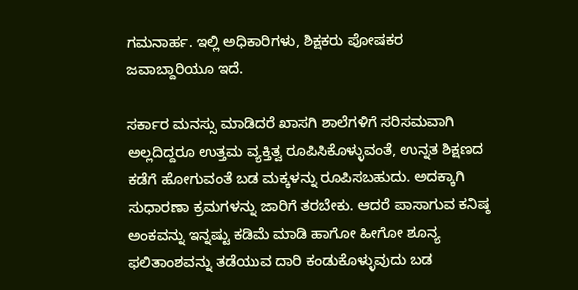ಗಮನಾರ್ಹ. ಇಲ್ಲಿ ಅಧಿಕಾರಿಗಳು, ಶಿಕ್ಷಕರು ಪೋಷಕರ ಜವಾಬ್ದಾರಿಯೂ ಇದೆ.

ಸರ್ಕಾರ ಮನಸ್ಸು ಮಾಡಿದರೆ ಖಾಸಗಿ ಶಾಲೆಗಳಿಗೆ ಸರಿಸಮವಾಗಿ ಅಲ್ಲದಿದ್ದರೂ ಉತ್ತಮ ವ್ಯಕ್ತಿತ್ವ ರೂಪಿಸಿಕೊಳ್ಳುವಂತೆ, ಉನ್ನತ ಶಿಕ್ಷಣದ ಕಡೆಗೆ ಹೋಗುವಂತೆ ಬಡ ಮಕ್ಕಳನ್ನು ರೂಪಿಸಬಹುದು. ಅದಕ್ಕಾಗಿ ಸುಧಾರಣಾ ಕ್ರಮಗಳನ್ನು ಜಾರಿಗೆ ತರಬೇಕು. ಆದರೆ ಪಾಸಾಗುವ ಕನಿಷ್ಠ ಅಂಕವನ್ನು ಇನ್ನಷ್ಟು ಕಡಿಮೆ ಮಾಡಿ ಹಾಗೋ ಹೀಗೋ ಶೂನ್ಯ ಫಲಿತಾಂಶವನ್ನು ತಡೆಯುವ ದಾರಿ ಕಂಡುಕೊಳ್ಳುವುದು ಬಡ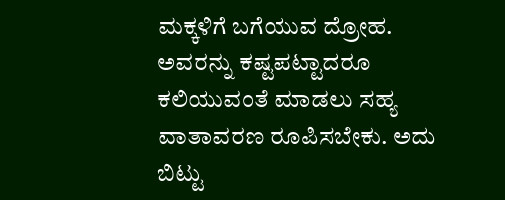ಮಕ್ಕಳಿಗೆ ಬಗೆಯುವ ದ್ರೋಹ. ಅವರನ್ನು ಕಷ್ಟಪಟ್ಟಾದರೂ ಕಲಿಯುವಂತೆ ಮಾಡಲು ಸಹ್ಯ ವಾತಾವರಣ ರೂಪಿಸಬೇಕು. ಅದು ಬಿಟ್ಟು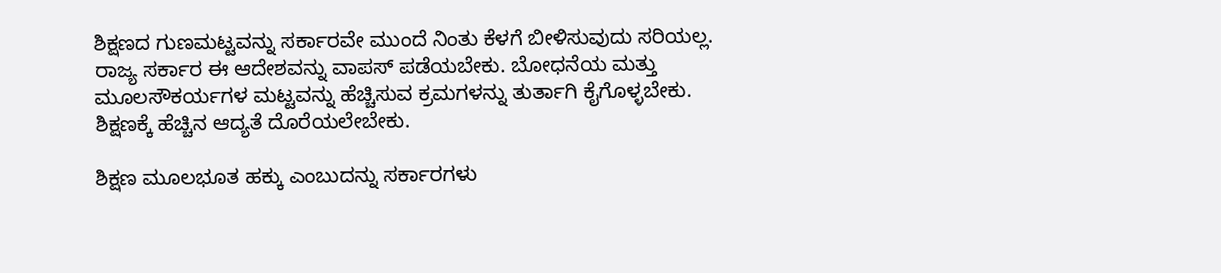ಶಿಕ್ಷಣದ ಗುಣಮಟ್ಟವನ್ನು ಸರ್ಕಾರವೇ ಮುಂದೆ ನಿಂತು ಕೆಳಗೆ ಬೀಳಿಸುವುದು ಸರಿಯಲ್ಲ. ರಾಜ್ಯ ಸರ್ಕಾರ ಈ ಆದೇಶವನ್ನು ವಾಪಸ್‌ ಪಡೆಯಬೇಕು. ಬೋಧನೆಯ ಮತ್ತು ಮೂಲಸೌಕರ್ಯಗಳ ಮಟ್ಟವನ್ನು ಹೆಚ್ಚಿಸುವ ಕ್ರಮಗಳನ್ನು ತುರ್ತಾಗಿ ಕೈಗೊಳ್ಳಬೇಕು. ಶಿಕ್ಷಣಕ್ಕೆ ಹೆಚ್ಚಿನ ಆದ್ಯತೆ ದೊರೆಯಲೇಬೇಕು.

ಶಿಕ್ಷಣ ಮೂಲಭೂತ ಹಕ್ಕು ಎಂಬುದನ್ನು ಸರ್ಕಾರಗಳು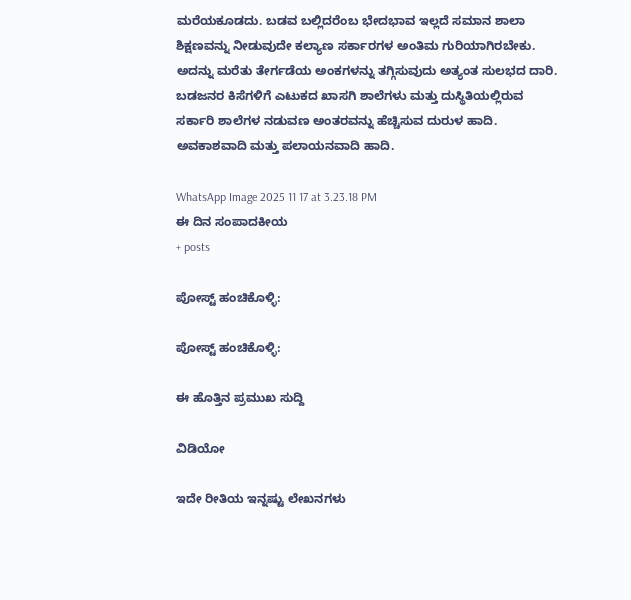ಮರೆಯಕೂಡದು. ಬಡವ ಬಲ್ಲಿದರೆಂಬ ಭೇದಭಾವ ಇಲ್ಲದೆ ಸಮಾನ ಶಾಲಾ ಶಿಕ್ಷಣವನ್ನು ನೀಡುವುದೇ ಕಲ್ಯಾಣ ಸರ್ಕಾರಗಳ ಅಂತಿಮ ಗುರಿಯಾಗಿರಬೇಕು. ಅದನ್ನು ಮರೆತು ತೇರ್ಗಡೆಯ ಅಂಕಗಳನ್ನು ತಗ್ಗಿಸುವುದು ಅತ್ಯಂತ ಸುಲಭದ ದಾರಿ. ಬಡಜನರ ಕಿಸೆಗಳಿಗೆ ಎಟುಕದ ಖಾಸಗಿ ಶಾಲೆಗಳು ಮತ್ತು ದುಸ್ಥಿತಿಯಲ್ಲಿರುವ ಸರ್ಕಾರಿ ಶಾಲೆಗಳ ನಡುವಣ ಅಂತರವನ್ನು ಹೆಚ್ಚಿಸುವ ದುರುಳ ಹಾದಿ. ಅವಕಾಶವಾದಿ ಮತ್ತು ಪಲಾಯನವಾದಿ ಹಾದಿ.

WhatsApp Image 2025 11 17 at 3.23.18 PM
ಈ ದಿನ ಸಂಪಾದಕೀಯ
+ posts

ಪೋಸ್ಟ್ ಹಂಚಿಕೊಳ್ಳಿ:

ಪೋಸ್ಟ್ ಹಂಚಿಕೊಳ್ಳಿ:

ಈ ಹೊತ್ತಿನ ಪ್ರಮುಖ ಸುದ್ದಿ

ವಿಡಿಯೋ

ಇದೇ ರೀತಿಯ ಇನ್ನಷ್ಟು ಲೇಖನಗಳು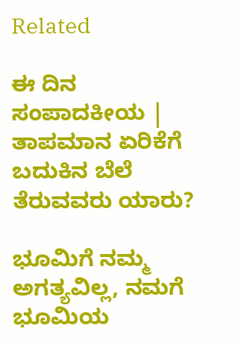Related

ಈ ದಿನ ಸಂಪಾದಕೀಯ | ತಾಪಮಾನ ಏರಿಕೆಗೆ ಬದುಕಿನ ಬೆಲೆ ತೆರುವವರು ಯಾರು?

ಭೂಮಿಗೆ ನಮ್ಮ ಅಗತ್ಯವಿಲ್ಲ, ನಮಗೆ ಭೂಮಿಯ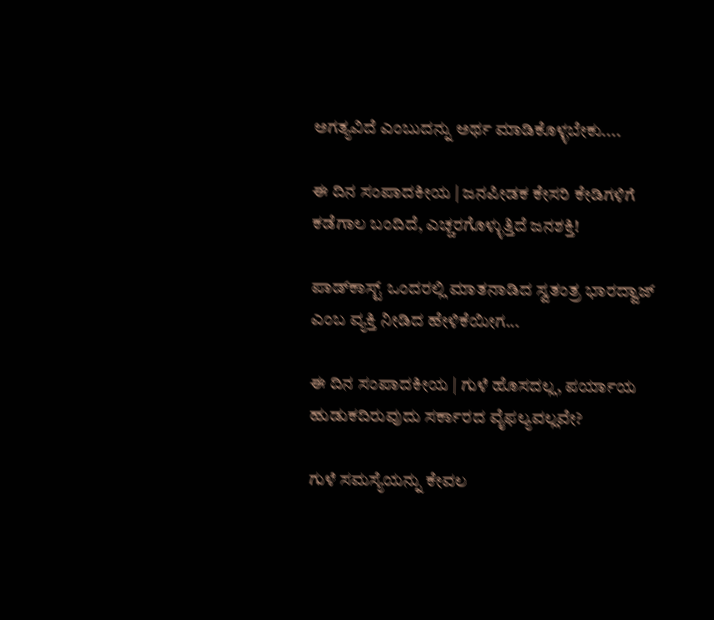ಅಗತ್ಯವಿದೆ ಎಂಬುದನ್ನು ಅರ್ಥ ಮಾಡಿಕೊಳ್ಳಬೇಕು....

ಈ ದಿನ ಸಂಪಾದಕೀಯ | ಜನಪೀಡಕ ಕೇಸರಿ ಕೇಡಿಗಳಿಗೆ ಕಡೆಗಾಲ ಬಂದಿದೆ, ಎಚ್ಚರಗೊಳ್ಳುತ್ತಿದೆ ಜನಶಕ್ತಿ!

ಪಾಡ್‌ಕಾಸ್ಟ್‌ ಒಂದರಲ್ಲಿ ಮಾತನಾಡಿದ ಸ್ವತಂತ್ರ ಭಾರದ್ವಾಜ್ ಎಂಬ ವ್ಯಕ್ತಿ ನೀಡಿದ ಹೇಳಿಕೆಯೀಗ...

ಈ ದಿನ ಸಂಪಾದಕೀಯ | ಗುಳೆ ಹೊಸದಲ್ಲ, ಪರ್ಯಾಯ ಹುಡುಕದಿರುವುದು ಸರ್ಕಾರದ ವೈಫಲ್ಯವಲ್ಲವೇ?

ಗುಳೆ ಸಮಸ್ಯೆಯನ್ನು ಕೇವಲ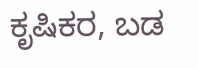ಕೃಷಿಕರ, ಬಡ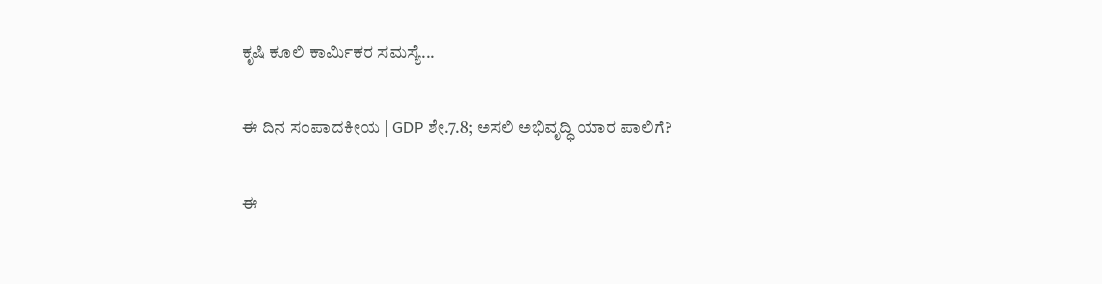ಕೃಷಿ ಕೂಲಿ ಕಾರ್ಮಿಕರ ಸಮಸ್ಯೆ...

ಈ ದಿನ ಸಂಪಾದಕೀಯ | GDP ಶೇ.7.8; ಅಸಲಿ ಅಭಿವೃದ್ಧಿ ಯಾರ ಪಾಲಿಗೆ?

ಈ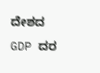ದೇಶದ GDP ದರ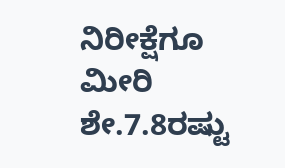ನಿರೀಕ್ಷೆಗೂ ಮೀರಿ ಶೇ.7.8ರಷ್ಟು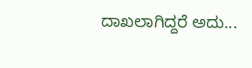ದಾಖಲಾಗಿದ್ದರೆ ಅದು...